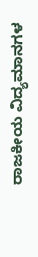ರಾಜಕೀಯ ವಿದ್ಯಮಾನಗಳ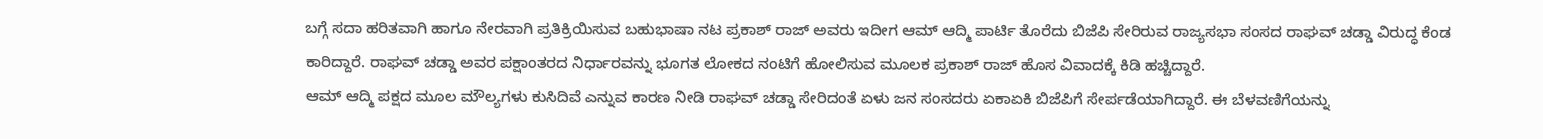ಬಗ್ಗೆ ಸದಾ ಹರಿತವಾಗಿ ಹಾಗೂ ನೇರವಾಗಿ ಪ್ರತಿಕ್ರಿಯಿಸುವ ಬಹುಭಾಷಾ ನಟ ಪ್ರಕಾಶ್ ರಾಜ್ ಅವರು ಇದೀಗ ಆಮ್ ಆದ್ಮಿ ಪಾರ್ಟಿ ತೊರೆದು ಬಿಜೆಪಿ ಸೇರಿರುವ ರಾಜ್ಯಸಭಾ ಸಂಸದ ರಾಘವ್ ಚಡ್ಡಾ ವಿರುದ್ಧ ಕೆಂಡ ಕಾರಿದ್ದಾರೆ. ರಾಘವ್ ಚಡ್ಡಾ ಅವರ ಪಕ್ಷಾಂತರದ ನಿರ್ಧಾರವನ್ನು ಭೂಗತ ಲೋಕದ ನಂಟಿಗೆ ಹೋಲಿಸುವ ಮೂಲಕ ಪ್ರಕಾಶ್ ರಾಜ್ ಹೊಸ ವಿವಾದಕ್ಕೆ ಕಿಡಿ ಹಚ್ಚಿದ್ದಾರೆ.
ಆಮ್ ಆದ್ಮಿ ಪಕ್ಷದ ಮೂಲ ಮೌಲ್ಯಗಳು ಕುಸಿದಿವೆ ಎನ್ನುವ ಕಾರಣ ನೀಡಿ ರಾಘವ್ ಚಡ್ಡಾ ಸೇರಿದಂತೆ ಏಳು ಜನ ಸಂಸದರು ಏಕಾಏಕಿ ಬಿಜೆಪಿಗೆ ಸೇರ್ಪಡೆಯಾಗಿದ್ದಾರೆ. ಈ ಬೆಳವಣಿಗೆಯನ್ನು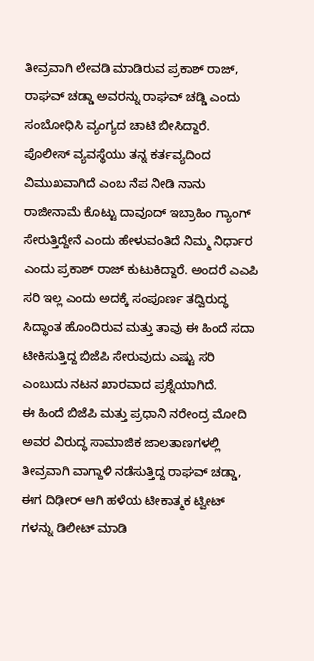ತೀವ್ರವಾಗಿ ಲೇವಡಿ ಮಾಡಿರುವ ಪ್ರಕಾಶ್ ರಾಜ್, ರಾಘವ್ ಚಡ್ಡಾ ಅವರನ್ನು ರಾಘವ್ ಚಡ್ಡಿ ಎಂದು ಸಂಬೋಧಿಸಿ ವ್ಯಂಗ್ಯದ ಚಾಟಿ ಬೀಸಿದ್ದಾರೆ.
ಪೊಲೀಸ್ ವ್ಯವಸ್ಥೆಯು ತನ್ನ ಕರ್ತವ್ಯದಿಂದ ವಿಮುಖವಾಗಿದೆ ಎಂಬ ನೆಪ ನೀಡಿ ನಾನು ರಾಜೀನಾಮೆ ಕೊಟ್ಟು ದಾವೂದ್ ಇಬ್ರಾಹಿಂ ಗ್ಯಾಂಗ್ ಸೇರುತ್ತಿದ್ದೇನೆ ಎಂದು ಹೇಳುವಂತಿದೆ ನಿಮ್ಮ ನಿರ್ಧಾರ ಎಂದು ಪ್ರಕಾಶ್ ರಾಜ್ ಕುಟುಕಿದ್ದಾರೆ. ಅಂದರೆ ಎಎಪಿ ಸರಿ ಇಲ್ಲ ಎಂದು ಅದಕ್ಕೆ ಸಂಪೂರ್ಣ ತದ್ವಿರುದ್ಧ ಸಿದ್ಧಾಂತ ಹೊಂದಿರುವ ಮತ್ತು ತಾವು ಈ ಹಿಂದೆ ಸದಾ ಟೀಕಿಸುತ್ತಿದ್ದ ಬಿಜೆಪಿ ಸೇರುವುದು ಎಷ್ಟು ಸರಿ ಎಂಬುದು ನಟನ ಖಾರವಾದ ಪ್ರಶ್ನೆಯಾಗಿದೆ.
ಈ ಹಿಂದೆ ಬಿಜೆಪಿ ಮತ್ತು ಪ್ರಧಾನಿ ನರೇಂದ್ರ ಮೋದಿ ಅವರ ವಿರುದ್ಧ ಸಾಮಾಜಿಕ ಜಾಲತಾಣಗಳಲ್ಲಿ ತೀವ್ರವಾಗಿ ವಾಗ್ದಾಳಿ ನಡೆಸುತ್ತಿದ್ದ ರಾಘವ್ ಚಡ್ಡಾ, ಈಗ ದಿಢೀರ್ ಆಗಿ ಹಳೆಯ ಟೀಕಾತ್ಮಕ ಟ್ವೀಟ್ ಗಳನ್ನು ಡಿಲೀಟ್ ಮಾಡಿ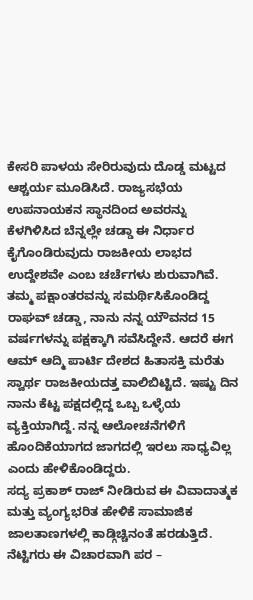ಕೇಸರಿ ಪಾಳಯ ಸೇರಿರುವುದು ದೊಡ್ಡ ಮಟ್ಟದ ಆಶ್ಚರ್ಯ ಮೂಡಿಸಿದೆ. ರಾಜ್ಯಸಭೆಯ ಉಪನಾಯಕನ ಸ್ಥಾನದಿಂದ ಅವರನ್ನು ಕೆಳಗಿಳಿಸಿದ ಬೆನ್ನಲ್ಲೇ ಚಡ್ಡಾ ಈ ನಿರ್ಧಾರ ಕೈಗೊಂಡಿರುವುದು ರಾಜಕೀಯ ಲಾಭದ ಉದ್ದೇಶವೇ ಎಂಬ ಚರ್ಚೆಗಳು ಶುರುವಾಗಿವೆ.
ತಮ್ಮ ಪಕ್ಷಾಂತರವನ್ನು ಸಮರ್ಥಿಸಿಕೊಂಡಿದ್ದ ರಾಘವ್ ಚಡ್ಡಾ, ನಾನು ನನ್ನ ಯೌವನದ 15 ವರ್ಷಗಳನ್ನು ಪಕ್ಷಕ್ಕಾಗಿ ಸವೆಸಿದ್ದೇನೆ. ಆದರೆ ಈಗ ಆಮ್ ಆದ್ಮಿ ಪಾರ್ಟಿ ದೇಶದ ಹಿತಾಸಕ್ತಿ ಮರೆತು ಸ್ವಾರ್ಥ ರಾಜಕೀಯದತ್ತ ವಾಲಿಬಿಟ್ಟಿದೆ. ಇಷ್ಟು ದಿನ ನಾನು ಕೆಟ್ಟ ಪಕ್ಷದಲ್ಲಿದ್ದ ಒಬ್ಬ ಒಳ್ಳೆಯ ವ್ಯಕ್ತಿಯಾಗಿದ್ದೆ. ನನ್ನ ಆಲೋಚನೆಗಳಿಗೆ ಹೊಂದಿಕೆಯಾಗದ ಜಾಗದಲ್ಲಿ ಇರಲು ಸಾಧ್ಯವಿಲ್ಲ ಎಂದು ಹೇಳಿಕೊಂಡಿದ್ದರು.
ಸದ್ಯ ಪ್ರಕಾಶ್ ರಾಜ್ ನೀಡಿರುವ ಈ ವಿವಾದಾತ್ಮಕ ಮತ್ತು ವ್ಯಂಗ್ಯಭರಿತ ಹೇಳಿಕೆ ಸಾಮಾಜಿಕ ಜಾಲತಾಣಗಳಲ್ಲಿ ಕಾಡ್ಗಿಚ್ಚಿನಂತೆ ಹರಡುತ್ತಿದೆ. ನೆಟ್ಟಿಗರು ಈ ವಿಚಾರವಾಗಿ ಪರ –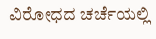ವಿರೋಧದ ಚರ್ಚೆಯಲ್ಲಿ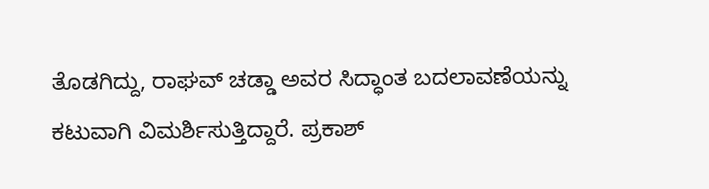ತೊಡಗಿದ್ದು, ರಾಘವ್ ಚಡ್ಡಾ ಅವರ ಸಿದ್ಧಾಂತ ಬದಲಾವಣೆಯನ್ನು ಕಟುವಾಗಿ ವಿಮರ್ಶಿಸುತ್ತಿದ್ದಾರೆ. ಪ್ರಕಾಶ್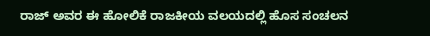ರಾಜ್ ಅವರ ಈ ಹೋಲಿಕೆ ರಾಜಕೀಯ ವಲಯದಲ್ಲಿ ಹೊಸ ಸಂಚಲನ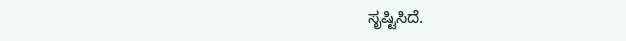ಸೃಷ್ಟಿಸಿದೆ.